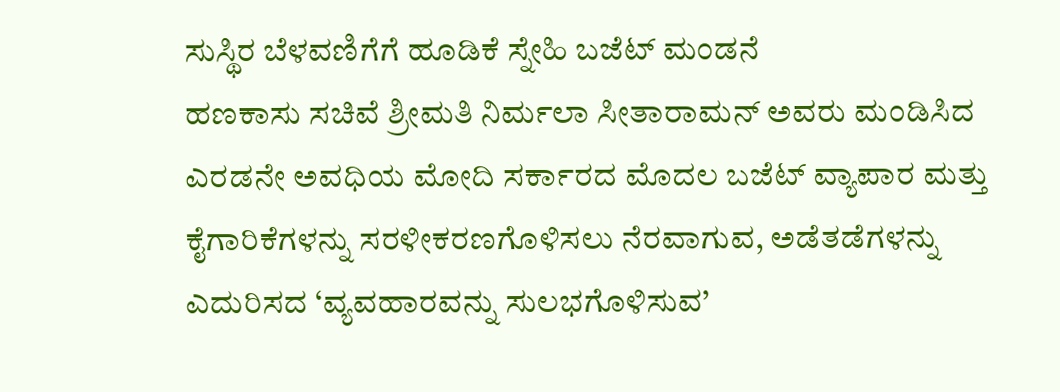ಸುಸ್ಥಿರ ಬೆಳವಣಿಗೆಗೆ ಹೂಡಿಕೆ ಸ್ನೇಹಿ ಬಜೆಟ್ ಮಂಡನೆ
ಹಣಕಾಸು ಸಚಿವೆ ಶ್ರೀಮತಿ ನಿರ್ಮಲಾ ಸೀತಾರಾಮನ್ ಅವರು ಮಂಡಿಸಿದ ಎರಡನೇ ಅವಧಿಯ ಮೋದಿ ಸರ್ಕಾರದ ಮೊದಲ ಬಜೆಟ್ ವ್ಯಾಪಾರ ಮತ್ತು ಕೈಗಾರಿಕೆಗಳನ್ನು ಸರಳೀಕರಣಗೊಳಿಸಲು ನೆರವಾಗುವ, ಅಡೆತಡೆಗಳನ್ನು ಎದುರಿಸದ ‘ವ್ಯವಹಾರವನ್ನು ಸುಲಭಗೊಳಿಸುವ’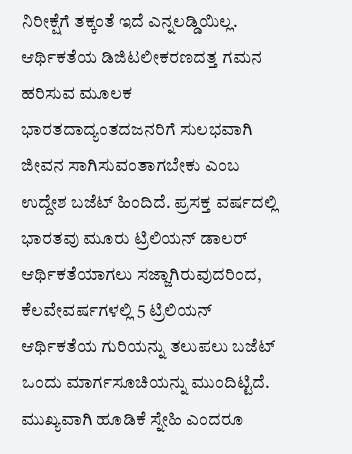ನಿರೀಕ್ಷೆಗೆ ತಕ್ಕಂತೆ ಇದೆ ಎನ್ನಲಡ್ಡಿಯಿಲ್ಲ. ಆರ್ಥಿಕತೆಯ ಡಿಜಿಟಲೀಕರಣದತ್ತ ಗಮನ ಹರಿಸುವ ಮೂಲಕ ಭಾರತದಾದ್ಯಂತದಜನರಿಗೆ ಸುಲಭವಾಗಿ ಜೀವನ ಸಾಗಿಸುವಂತಾಗಬೇಕು ಎಂಬ ಉದ್ದೇಶ ಬಜೆಟ್ ಹಿಂದಿದೆ. ಪ್ರಸಕ್ತ ವರ್ಷದಲ್ಲಿ ಭಾರತವು ಮೂರು ಟ್ರಿಲಿಯನ್ ಡಾಲರ್ ಆರ್ಥಿಕತೆಯಾಗಲು ಸಜ್ಜಾಗಿರುವುದರಿಂದ, ಕೆಲವೇವರ್ಷಗಳಲ್ಲಿ 5 ಟ್ರಿಲಿಯನ್ ಆರ್ಥಿಕತೆಯ ಗುರಿಯನ್ನು ತಲುಪಲು ಬಜೆಟ್ ಒಂದು ಮಾರ್ಗಸೂಚಿಯನ್ನು ಮುಂದಿಟ್ಟಿದೆ. ಮುಖ್ಯವಾಗಿ ಹೂಡಿಕೆ ಸ್ನೇಹಿ ಎಂದರೂ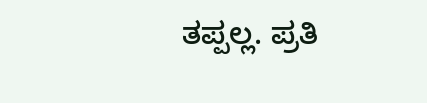ತಪ್ಪಲ್ಲ. ಪ್ರತಿ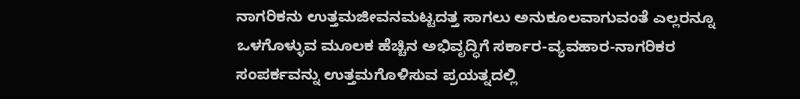ನಾಗರಿಕನು ಉತ್ತಮಜೀವನಮಟ್ಟದತ್ತ ಸಾಗಲು ಅನುಕೂಲವಾಗುವಂತೆ ಎಲ್ಲರನ್ನೂ ಒಳಗೊಳ್ಳುವ ಮೂಲಕ ಹೆಚ್ಚಿನ ಅಭಿವೃದ್ಧಿಗೆ ಸರ್ಕಾರ-ವ್ಯವಹಾರ-ನಾಗರಿಕರ ಸಂಪರ್ಕವನ್ನು ಉತ್ತಮಗೊಳಿಸುವ ಪ್ರಯತ್ನದಲ್ಲಿ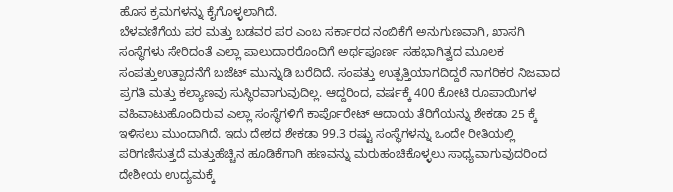ಹೊಸ ಕ್ರಮಗಳನ್ನು ಕೈಗೊಳ್ಳಲಾಗಿದೆ.
ಬೆಳವಣಿಗೆಯ ಪರ ಮತ್ತು ಬಡವರ ಪರ ಎಂಬ ಸರ್ಕಾರದ ನಂಬಿಕೆಗೆ ಅನುಗುಣವಾಗಿ, ಖಾಸಗಿ ಸಂಸ್ಥೆಗಳು ಸೇರಿದಂತೆ ಎಲ್ಲಾ ಪಾಲುದಾರರೊಂದಿಗೆ ಅರ್ಥಪೂರ್ಣ ಸಹಭಾಗಿತ್ವದ ಮೂಲಕ ಸಂಪತ್ತುಉತ್ಪಾದನೆಗೆ ಬಜೆಟ್ ಮುನ್ನುಡಿ ಬರೆದಿದೆ. ಸಂಪತ್ತು ಉತ್ಪತ್ತಿಯಾಗದಿದ್ದರೆ ನಾಗರಿಕರ ನಿಜವಾದ ಪ್ರಗತಿ ಮತ್ತು ಕಲ್ಯಾಣವು ಸುಸ್ಥಿರವಾಗುವುದಿಲ್ಲ. ಆದ್ದರಿಂದ, ವರ್ಷಕ್ಕೆ 400 ಕೋಟಿ ರೂಪಾಯಿಗಳ ವಹಿವಾಟುಹೊಂದಿರುವ ಎಲ್ಲಾ ಸಂಸ್ಥೆಗಳಿಗೆ ಕಾರ್ಪೊರೇಟ್ ಆದಾಯ ತೆರಿಗೆಯನ್ನು ಶೇಕಡಾ 25 ಕ್ಕೆ ಇಳಿಸಲು ಮುಂದಾಗಿದೆ. ಇದು ದೇಶದ ಶೇಕಡಾ 99.3 ರಷ್ಟು ಸಂಸ್ಥೆಗಳನ್ನು ಒಂದೇ ರೀತಿಯಲ್ಲಿ ಪರಿಗಣಿಸುತ್ತದೆ ಮತ್ತುಹೆಚ್ಚಿನ ಹೂಡಿಕೆಗಾಗಿ ಹಣವನ್ನು ಮರುಹಂಚಿಕೊಳ್ಳಲು ಸಾಧ್ಯವಾಗುವುದರಿಂದ ದೇಶೀಯ ಉದ್ಯಮಕ್ಕೆ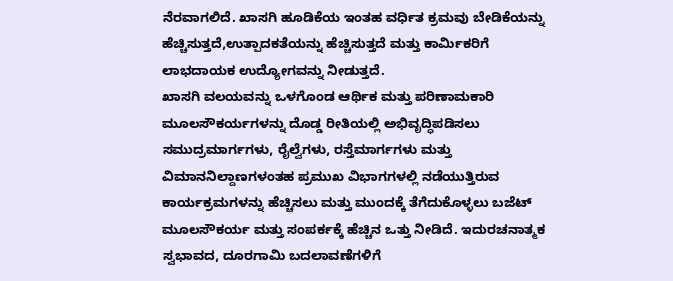ನೆರವಾಗಲಿದೆ. ಖಾಸಗಿ ಹೂಡಿಕೆಯ ಇಂತಹ ವರ್ಧಿತ ಕ್ರಮವು ಬೇಡಿಕೆಯನ್ನು ಹೆಚ್ಚಿಸುತ್ತದೆ,ಉತ್ಪಾದಕತೆಯನ್ನು ಹೆಚ್ಚಿಸುತ್ತದೆ ಮತ್ತು ಕಾರ್ಮಿಕರಿಗೆ ಲಾಭದಾಯಕ ಉದ್ಯೋಗವನ್ನು ನೀಡುತ್ತದೆ.
ಖಾಸಗಿ ವಲಯವನ್ನು ಒಳಗೊಂಡ ಆರ್ಥಿಕ ಮತ್ತು ಪರಿಣಾಮಕಾರಿ ಮೂಲಸೌಕರ್ಯಗಳನ್ನು ದೊಡ್ಡ ರೀತಿಯಲ್ಲಿ ಅಭಿವೃದ್ಧಿಪಡಿಸಲು ಸಮುದ್ರಮಾರ್ಗಗಳು, ರೈಲ್ವೆಗಳು, ರಸ್ತೆಮಾರ್ಗಗಳು ಮತ್ತು ವಿಮಾನನಿಲ್ದಾಣಗಳಂತಹ ಪ್ರಮುಖ ವಿಭಾಗಗಳಲ್ಲಿ ನಡೆಯುತ್ತಿರುವ ಕಾರ್ಯಕ್ರಮಗಳನ್ನು ಹೆಚ್ಚಿಸಲು ಮತ್ತು ಮುಂದಕ್ಕೆ ತೆಗೆದುಕೊಳ್ಳಲು ಬಜೆಟ್ ಮೂಲಸೌಕರ್ಯ ಮತ್ತು ಸಂಪರ್ಕಕ್ಕೆ ಹೆಚ್ಚಿನ ಒತ್ತು ನೀಡಿದೆ. ಇದುರಚನಾತ್ಮಕ ಸ್ವಭಾವದ, ದೂರಗಾಮಿ ಬದಲಾವಣೆಗಳಿಗೆ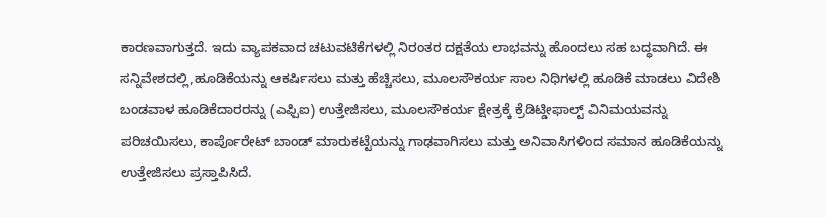ಕಾರಣವಾಗುತ್ತದೆ. ಇದು ವ್ಯಾಪಕವಾದ ಚಟುವಟಿಕೆಗಳಲ್ಲಿ ನಿರಂತರ ದಕ್ಷತೆಯ ಲಾಭವನ್ನು ಹೊಂದಲು ಸಹ ಬದ್ಧವಾಗಿದೆ. ಈ ಸನ್ನಿವೇಶದಲ್ಲಿ,ಹೂಡಿಕೆಯನ್ನು ಆಕರ್ಷಿಸಲು ಮತ್ತು ಹೆಚ್ಚಿಸಲು, ಮೂಲಸೌಕರ್ಯ ಸಾಲ ನಿಧಿಗಳಲ್ಲಿ ಹೂಡಿಕೆ ಮಾಡಲು ವಿದೇಶಿ ಬಂಡವಾಳ ಹೂಡಿಕೆದಾರರನ್ನು (ಎಫ್ಪಿಐ) ಉತ್ತೇಜಿಸಲು, ಮೂಲಸೌಕರ್ಯ ಕ್ಷೇತ್ರಕ್ಕೆ ಕ್ರೆಡಿಟ್ಡೀಫಾಲ್ಟ್ ವಿನಿಮಯವನ್ನು ಪರಿಚಯಿಸಲು, ಕಾರ್ಪೊರೇಟ್ ಬಾಂಡ್ ಮಾರುಕಟ್ಟೆಯನ್ನು ಗಾಢವಾಗಿಸಲು ಮತ್ತು ಅನಿವಾಸಿಗಳಿಂದ ಸಮಾನ ಹೂಡಿಕೆಯನ್ನು ಉತ್ತೇಜಿಸಲು ಪ್ರಸ್ತಾಪಿಸಿದೆ.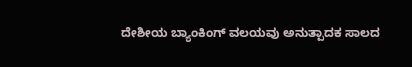ದೇಶೀಯ ಬ್ಯಾಂಕಿಂಗ್ ವಲಯವು ಅನುತ್ಪಾದಕ ಸಾಲದ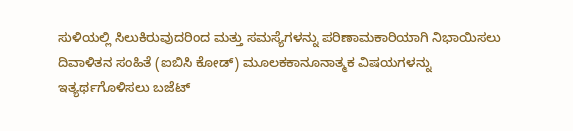ಸುಳಿಯಲ್ಲಿ ಸಿಲುಕಿರುವುದರಿಂದ ಮತ್ತು ಸಮಸ್ಯೆಗಳನ್ನು ಪರಿಣಾಮಕಾರಿಯಾಗಿ ನಿಭಾಯಿಸಲು ದಿವಾಳಿತನ ಸಂಹಿತೆ (ಐಬಿಸಿ ಕೋಡ್) ಮೂಲಕಕಾನೂನಾತ್ಮಕ ವಿಷಯಗಳನ್ನು ಇತ್ಯರ್ಥಗೊಳಿಸಲು ಬಜೆಟ್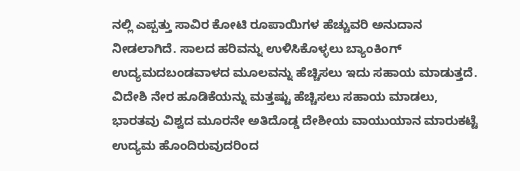ನಲ್ಲಿ ಎಪ್ಪತ್ತು ಸಾವಿರ ಕೋಟಿ ರೂಪಾಯಿಗಳ ಹೆಚ್ಚುವರಿ ಅನುದಾನ ನೀಡಲಾಗಿದೆ. ಸಾಲದ ಹರಿವನ್ನು ಉಳಿಸಿಕೊಳ್ಳಲು ಬ್ಯಾಂಕಿಂಗ್ ಉದ್ಯಮದಬಂಡವಾಳದ ಮೂಲವನ್ನು ಹೆಚ್ಚಿಸಲು ಇದು ಸಹಾಯ ಮಾಡುತ್ತದೆ.
ವಿದೇಶಿ ನೇರ ಹೂಡಿಕೆಯನ್ನು ಮತ್ತಷ್ಟು ಹೆಚ್ಚಿಸಲು ಸಹಾಯ ಮಾಡಲು, ಭಾರತವು ವಿಶ್ವದ ಮೂರನೇ ಅತಿದೊಡ್ಡ ದೇಶೀಯ ವಾಯುಯಾನ ಮಾರುಕಟ್ಟೆ ಉದ್ಯಮ ಹೊಂದಿರುವುದರಿಂದ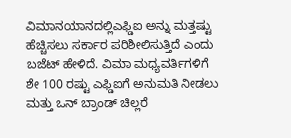ವಿಮಾನಯಾನದಲ್ಲಿಎಫ್ಡಿಐ ಅನ್ನು ಮತ್ತಷ್ಟು ಹೆಚ್ಚಿಸಲು ಸರ್ಕಾರ ಪರಿಶೀಲಿಸುತ್ತಿದೆ ಎಂದು ಬಜೆಟ್ ಹೇಳಿದೆ. ವಿಮಾ ಮಧ್ಯವರ್ತಿಗಳಿಗೆ ಶೇ 100 ರಷ್ಟು ಎಫ್ಡಿಐಗೆ ಅನುಮತಿ ನೀಡಲು ಮತ್ತು ಒನ್ ಬ್ರಾಂಡ್ ಚಿಲ್ಲರೆ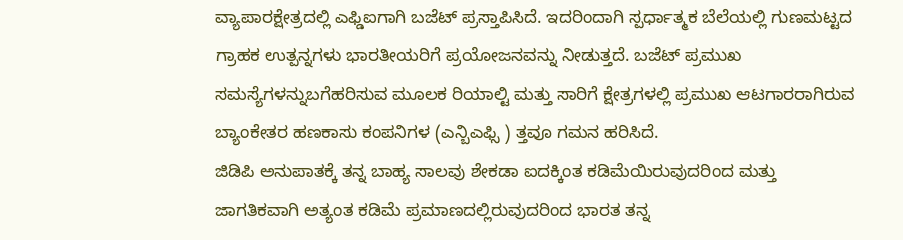ವ್ಯಾಪಾರಕ್ಷೇತ್ರದಲ್ಲಿ ಎಫ್ಡಿಐಗಾಗಿ ಬಜೆಟ್ ಪ್ರಸ್ತಾಪಿಸಿದೆ. ಇದರಿಂದಾಗಿ ಸ್ಪರ್ಧಾತ್ಮಕ ಬೆಲೆಯಲ್ಲಿ ಗುಣಮಟ್ಟದ ಗ್ರಾಹಕ ಉತ್ಪನ್ನಗಳು ಭಾರತೀಯರಿಗೆ ಪ್ರಯೋಜನವನ್ನು ನೀಡುತ್ತದೆ. ಬಜೆಟ್ ಪ್ರಮುಖ ಸಮಸ್ಯೆಗಳನ್ನುಬಗೆಹರಿಸುವ ಮೂಲಕ ರಿಯಾಲ್ಟಿ ಮತ್ತು ಸಾರಿಗೆ ಕ್ಷೇತ್ರಗಳಲ್ಲಿ ಪ್ರಮುಖ ಆಟಗಾರರಾಗಿರುವ ಬ್ಯಾಂಕೇತರ ಹಣಕಾಸು ಕಂಪನಿಗಳ (ಎನ್ಬಿಎಫ್ಸಿ ) ತ್ತವೂ ಗಮನ ಹರಿಸಿದೆ.
ಜಿಡಿಪಿ ಅನುಪಾತಕ್ಕೆ ತನ್ನ ಬಾಹ್ಯ ಸಾಲವು ಶೇಕಡಾ ಐದಕ್ಕಿಂತ ಕಡಿಮೆಯಿರುವುದರಿಂದ ಮತ್ತು ಜಾಗತಿಕವಾಗಿ ಅತ್ಯಂತ ಕಡಿಮೆ ಪ್ರಮಾಣದಲ್ಲಿರುವುದರಿಂದ ಭಾರತ ತನ್ನ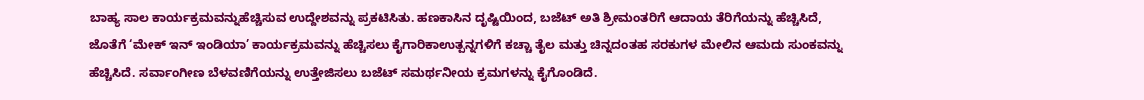ಬಾಹ್ಯ ಸಾಲ ಕಾರ್ಯಕ್ರಮವನ್ನುಹೆಚ್ಚಿಸುವ ಉದ್ದೇಶವನ್ನು ಪ್ರಕಟಿಸಿತು. ಹಣಕಾಸಿನ ದೃಷ್ಟಿಯಿಂದ, ಬಜೆಟ್ ಅತಿ ಶ್ರೀಮಂತರಿಗೆ ಆದಾಯ ತೆರಿಗೆಯನ್ನು ಹೆಚ್ಚಿಸಿದೆ, ಜೊತೆಗೆ ‘ಮೇಕ್ ಇನ್ ಇಂಡಿಯಾ’ ಕಾರ್ಯಕ್ರಮವನ್ನು ಹೆಚ್ಚಿಸಲು ಕೈಗಾರಿಕಾಉತ್ಪನ್ನಗಳಿಗೆ ಕಚ್ಚಾ ತೈಲ ಮತ್ತು ಚಿನ್ನದಂತಹ ಸರಕುಗಳ ಮೇಲಿನ ಆಮದು ಸುಂಕವನ್ನು ಹೆಚ್ಚಿಸಿದೆ. ಸರ್ವಾಂಗೀಣ ಬೆಳವಣಿಗೆಯನ್ನು ಉತ್ತೇಜಿಸಲು ಬಜೆಟ್ ಸಮರ್ಥನೀಯ ಕ್ರಮಗಳನ್ನು ಕೈಗೊಂಡಿದೆ.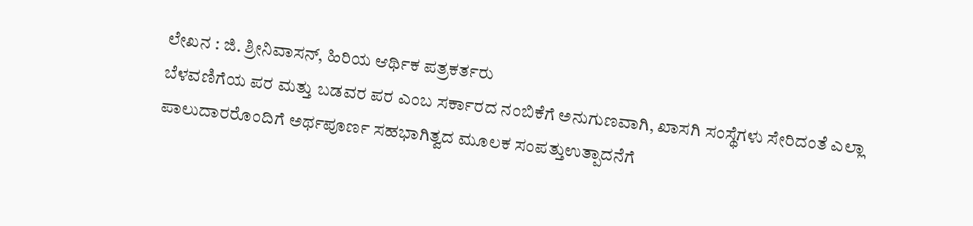ಲೇಖನ : ಜಿ. ಶ್ರೀನಿವಾಸನ್, ಹಿರಿಯ ಆರ್ಥಿಕ ಪತ್ರಕರ್ತರು
ಬೆಳವಣಿಗೆಯ ಪರ ಮತ್ತು ಬಡವರ ಪರ ಎಂಬ ಸರ್ಕಾರದ ನಂಬಿಕೆಗೆ ಅನುಗುಣವಾಗಿ, ಖಾಸಗಿ ಸಂಸ್ಥೆಗಳು ಸೇರಿದಂತೆ ಎಲ್ಲಾ ಪಾಲುದಾರರೊಂದಿಗೆ ಅರ್ಥಪೂರ್ಣ ಸಹಭಾಗಿತ್ವದ ಮೂಲಕ ಸಂಪತ್ತುಉತ್ಪಾದನೆಗೆ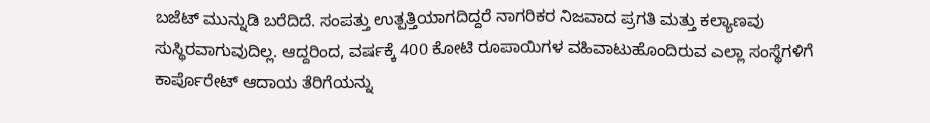ಬಜೆಟ್ ಮುನ್ನುಡಿ ಬರೆದಿದೆ. ಸಂಪತ್ತು ಉತ್ಪತ್ತಿಯಾಗದಿದ್ದರೆ ನಾಗರಿಕರ ನಿಜವಾದ ಪ್ರಗತಿ ಮತ್ತು ಕಲ್ಯಾಣವು ಸುಸ್ಥಿರವಾಗುವುದಿಲ್ಲ. ಆದ್ದರಿಂದ, ವರ್ಷಕ್ಕೆ 400 ಕೋಟಿ ರೂಪಾಯಿಗಳ ವಹಿವಾಟುಹೊಂದಿರುವ ಎಲ್ಲಾ ಸಂಸ್ಥೆಗಳಿಗೆ ಕಾರ್ಪೊರೇಟ್ ಆದಾಯ ತೆರಿಗೆಯನ್ನು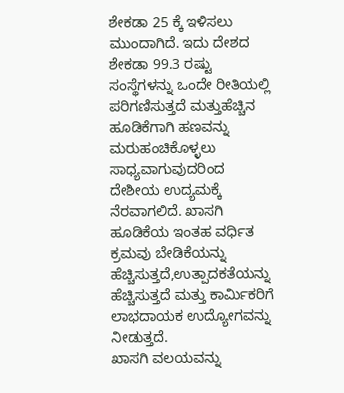ಶೇಕಡಾ 25 ಕ್ಕೆ ಇಳಿಸಲು ಮುಂದಾಗಿದೆ. ಇದು ದೇಶದ ಶೇಕಡಾ 99.3 ರಷ್ಟು ಸಂಸ್ಥೆಗಳನ್ನು ಒಂದೇ ರೀತಿಯಲ್ಲಿ ಪರಿಗಣಿಸುತ್ತದೆ ಮತ್ತುಹೆಚ್ಚಿನ ಹೂಡಿಕೆಗಾಗಿ ಹಣವನ್ನು ಮರುಹಂಚಿಕೊಳ್ಳಲು ಸಾಧ್ಯವಾಗುವುದರಿಂದ ದೇಶೀಯ ಉದ್ಯಮಕ್ಕೆ ನೆರವಾಗಲಿದೆ. ಖಾಸಗಿ ಹೂಡಿಕೆಯ ಇಂತಹ ವರ್ಧಿತ ಕ್ರಮವು ಬೇಡಿಕೆಯನ್ನು ಹೆಚ್ಚಿಸುತ್ತದೆ,ಉತ್ಪಾದಕತೆಯನ್ನು ಹೆಚ್ಚಿಸುತ್ತದೆ ಮತ್ತು ಕಾರ್ಮಿಕರಿಗೆ ಲಾಭದಾಯಕ ಉದ್ಯೋಗವನ್ನು ನೀಡುತ್ತದೆ.
ಖಾಸಗಿ ವಲಯವನ್ನು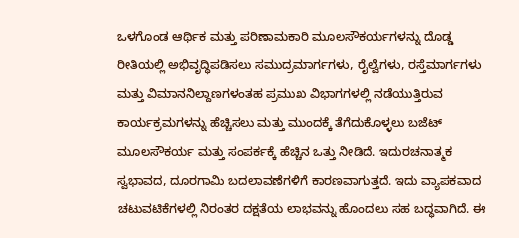ಒಳಗೊಂಡ ಆರ್ಥಿಕ ಮತ್ತು ಪರಿಣಾಮಕಾರಿ ಮೂಲಸೌಕರ್ಯಗಳನ್ನು ದೊಡ್ಡ ರೀತಿಯಲ್ಲಿ ಅಭಿವೃದ್ಧಿಪಡಿಸಲು ಸಮುದ್ರಮಾರ್ಗಗಳು, ರೈಲ್ವೆಗಳು, ರಸ್ತೆಮಾರ್ಗಗಳು ಮತ್ತು ವಿಮಾನನಿಲ್ದಾಣಗಳಂತಹ ಪ್ರಮುಖ ವಿಭಾಗಗಳಲ್ಲಿ ನಡೆಯುತ್ತಿರುವ ಕಾರ್ಯಕ್ರಮಗಳನ್ನು ಹೆಚ್ಚಿಸಲು ಮತ್ತು ಮುಂದಕ್ಕೆ ತೆಗೆದುಕೊಳ್ಳಲು ಬಜೆಟ್ ಮೂಲಸೌಕರ್ಯ ಮತ್ತು ಸಂಪರ್ಕಕ್ಕೆ ಹೆಚ್ಚಿನ ಒತ್ತು ನೀಡಿದೆ. ಇದುರಚನಾತ್ಮಕ ಸ್ವಭಾವದ, ದೂರಗಾಮಿ ಬದಲಾವಣೆಗಳಿಗೆ ಕಾರಣವಾಗುತ್ತದೆ. ಇದು ವ್ಯಾಪಕವಾದ ಚಟುವಟಿಕೆಗಳಲ್ಲಿ ನಿರಂತರ ದಕ್ಷತೆಯ ಲಾಭವನ್ನು ಹೊಂದಲು ಸಹ ಬದ್ಧವಾಗಿದೆ. ಈ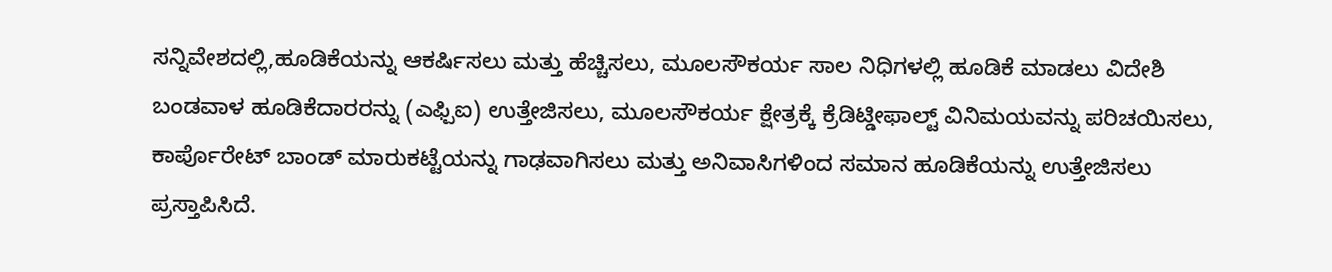ಸನ್ನಿವೇಶದಲ್ಲಿ,ಹೂಡಿಕೆಯನ್ನು ಆಕರ್ಷಿಸಲು ಮತ್ತು ಹೆಚ್ಚಿಸಲು, ಮೂಲಸೌಕರ್ಯ ಸಾಲ ನಿಧಿಗಳಲ್ಲಿ ಹೂಡಿಕೆ ಮಾಡಲು ವಿದೇಶಿ ಬಂಡವಾಳ ಹೂಡಿಕೆದಾರರನ್ನು (ಎಫ್ಪಿಐ) ಉತ್ತೇಜಿಸಲು, ಮೂಲಸೌಕರ್ಯ ಕ್ಷೇತ್ರಕ್ಕೆ ಕ್ರೆಡಿಟ್ಡೀಫಾಲ್ಟ್ ವಿನಿಮಯವನ್ನು ಪರಿಚಯಿಸಲು, ಕಾರ್ಪೊರೇಟ್ ಬಾಂಡ್ ಮಾರುಕಟ್ಟೆಯನ್ನು ಗಾಢವಾಗಿಸಲು ಮತ್ತು ಅನಿವಾಸಿಗಳಿಂದ ಸಮಾನ ಹೂಡಿಕೆಯನ್ನು ಉತ್ತೇಜಿಸಲು ಪ್ರಸ್ತಾಪಿಸಿದೆ.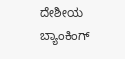ದೇಶೀಯ ಬ್ಯಾಂಕಿಂಗ್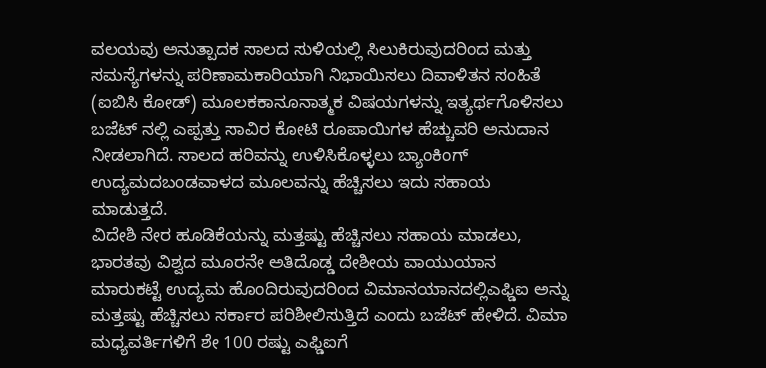ವಲಯವು ಅನುತ್ಪಾದಕ ಸಾಲದ ಸುಳಿಯಲ್ಲಿ ಸಿಲುಕಿರುವುದರಿಂದ ಮತ್ತು ಸಮಸ್ಯೆಗಳನ್ನು ಪರಿಣಾಮಕಾರಿಯಾಗಿ ನಿಭಾಯಿಸಲು ದಿವಾಳಿತನ ಸಂಹಿತೆ (ಐಬಿಸಿ ಕೋಡ್) ಮೂಲಕಕಾನೂನಾತ್ಮಕ ವಿಷಯಗಳನ್ನು ಇತ್ಯರ್ಥಗೊಳಿಸಲು ಬಜೆಟ್ ನಲ್ಲಿ ಎಪ್ಪತ್ತು ಸಾವಿರ ಕೋಟಿ ರೂಪಾಯಿಗಳ ಹೆಚ್ಚುವರಿ ಅನುದಾನ ನೀಡಲಾಗಿದೆ. ಸಾಲದ ಹರಿವನ್ನು ಉಳಿಸಿಕೊಳ್ಳಲು ಬ್ಯಾಂಕಿಂಗ್ ಉದ್ಯಮದಬಂಡವಾಳದ ಮೂಲವನ್ನು ಹೆಚ್ಚಿಸಲು ಇದು ಸಹಾಯ ಮಾಡುತ್ತದೆ.
ವಿದೇಶಿ ನೇರ ಹೂಡಿಕೆಯನ್ನು ಮತ್ತಷ್ಟು ಹೆಚ್ಚಿಸಲು ಸಹಾಯ ಮಾಡಲು, ಭಾರತವು ವಿಶ್ವದ ಮೂರನೇ ಅತಿದೊಡ್ಡ ದೇಶೀಯ ವಾಯುಯಾನ ಮಾರುಕಟ್ಟೆ ಉದ್ಯಮ ಹೊಂದಿರುವುದರಿಂದ ವಿಮಾನಯಾನದಲ್ಲಿಎಫ್ಡಿಐ ಅನ್ನು ಮತ್ತಷ್ಟು ಹೆಚ್ಚಿಸಲು ಸರ್ಕಾರ ಪರಿಶೀಲಿಸುತ್ತಿದೆ ಎಂದು ಬಜೆಟ್ ಹೇಳಿದೆ. ವಿಮಾ ಮಧ್ಯವರ್ತಿಗಳಿಗೆ ಶೇ 100 ರಷ್ಟು ಎಫ್ಡಿಐಗೆ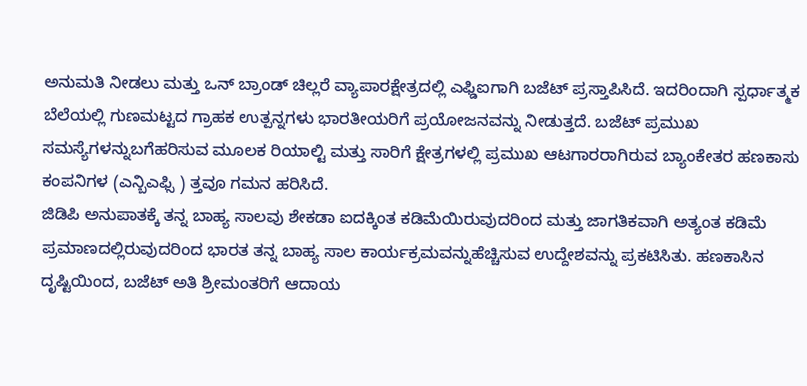ಅನುಮತಿ ನೀಡಲು ಮತ್ತು ಒನ್ ಬ್ರಾಂಡ್ ಚಿಲ್ಲರೆ ವ್ಯಾಪಾರಕ್ಷೇತ್ರದಲ್ಲಿ ಎಫ್ಡಿಐಗಾಗಿ ಬಜೆಟ್ ಪ್ರಸ್ತಾಪಿಸಿದೆ. ಇದರಿಂದಾಗಿ ಸ್ಪರ್ಧಾತ್ಮಕ ಬೆಲೆಯಲ್ಲಿ ಗುಣಮಟ್ಟದ ಗ್ರಾಹಕ ಉತ್ಪನ್ನಗಳು ಭಾರತೀಯರಿಗೆ ಪ್ರಯೋಜನವನ್ನು ನೀಡುತ್ತದೆ. ಬಜೆಟ್ ಪ್ರಮುಖ ಸಮಸ್ಯೆಗಳನ್ನುಬಗೆಹರಿಸುವ ಮೂಲಕ ರಿಯಾಲ್ಟಿ ಮತ್ತು ಸಾರಿಗೆ ಕ್ಷೇತ್ರಗಳಲ್ಲಿ ಪ್ರಮುಖ ಆಟಗಾರರಾಗಿರುವ ಬ್ಯಾಂಕೇತರ ಹಣಕಾಸು ಕಂಪನಿಗಳ (ಎನ್ಬಿಎಫ್ಸಿ ) ತ್ತವೂ ಗಮನ ಹರಿಸಿದೆ.
ಜಿಡಿಪಿ ಅನುಪಾತಕ್ಕೆ ತನ್ನ ಬಾಹ್ಯ ಸಾಲವು ಶೇಕಡಾ ಐದಕ್ಕಿಂತ ಕಡಿಮೆಯಿರುವುದರಿಂದ ಮತ್ತು ಜಾಗತಿಕವಾಗಿ ಅತ್ಯಂತ ಕಡಿಮೆ ಪ್ರಮಾಣದಲ್ಲಿರುವುದರಿಂದ ಭಾರತ ತನ್ನ ಬಾಹ್ಯ ಸಾಲ ಕಾರ್ಯಕ್ರಮವನ್ನುಹೆಚ್ಚಿಸುವ ಉದ್ದೇಶವನ್ನು ಪ್ರಕಟಿಸಿತು. ಹಣಕಾಸಿನ ದೃಷ್ಟಿಯಿಂದ, ಬಜೆಟ್ ಅತಿ ಶ್ರೀಮಂತರಿಗೆ ಆದಾಯ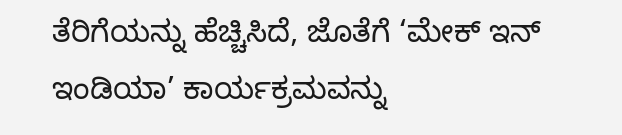ತೆರಿಗೆಯನ್ನು ಹೆಚ್ಚಿಸಿದೆ, ಜೊತೆಗೆ ‘ಮೇಕ್ ಇನ್ ಇಂಡಿಯಾ’ ಕಾರ್ಯಕ್ರಮವನ್ನು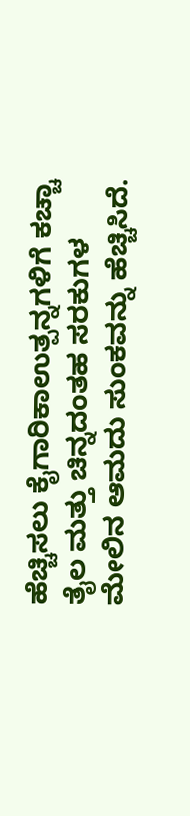ಹೆಚ್ಚಿಸಲು ಕೈಗಾರಿಕಾಉತ್ಪನ್ನಗಳಿಗೆ ಕಚ್ಚಾ ತೈಲ ಮತ್ತು ಚಿನ್ನದಂತಹ ಸರಕುಗಳ ಮೇಲಿನ ಆಮದು ಸುಂಕವನ್ನು ಹೆಚ್ಚಿಸಿದೆ.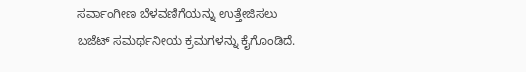ಸರ್ವಾಂಗೀಣ ಬೆಳವಣಿಗೆಯನ್ನು ಉತ್ತೇಜಿಸಲು ಬಜೆಟ್ ಸಮರ್ಥನೀಯ ಕ್ರಮಗಳನ್ನು ಕೈಗೊಂಡಿದೆ.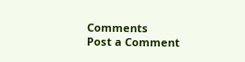Comments
Post a Comment